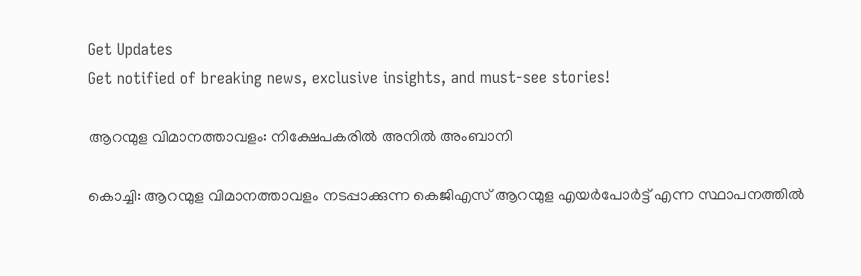Get Updates
Get notified of breaking news, exclusive insights, and must-see stories!

ആറന്മുള വിമാനത്താവളം: നിക്ഷേപകരില്‍ അനില്‍ അംബാനി

കൊച്ചി: ആറന്മുള വിമാനത്താവളം നടപ്പാക്കുന്ന കെജിഎസ് ആറന്മുള എയര്‍പോര്‍ട്ട് എന്ന സ്ഥാപനത്തില്‍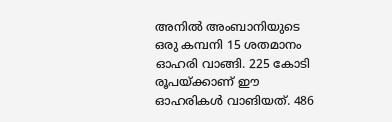അനില്‍ അംബാനിയുടെ ഒരു കമ്പനി 15 ശതമാനം ഓഹരി വാങ്ങി. 225 കോടി രൂപയ്ക്കാണ് ഈ ഓഹരികള്‍ വാങിയത്. 486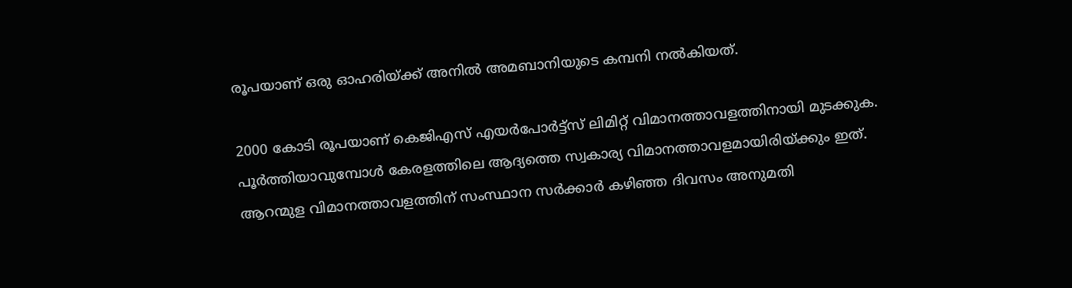രൂപയാണ് ഒരു ഓഹരിയ്ക്ക് അനില്‍ അമബാനിയുടെ കമ്പനി നല്‍കിയത്.

2000 കോടി രൂപയാണ് കെജിഎസ് എയര്‍പോര്‍ട്ട്സ് ലിമിറ്റ‍് വിമാനത്താവളത്തിനായി മുടക്കുക. പൂര്‍ത്തിയാവുമ്പോള്‍ കേരളത്തിലെ ആദ്യത്തെ സ്വകാര്യ വിമാനത്താവളമായിരിയ്ക്കും ഇത്. ആറന്മുള വിമാനത്താവളത്തിന് സംസ്ഥാന സര്‍ക്കാര്‍ കഴിഞ്ഞ ദിവസം അനുമതി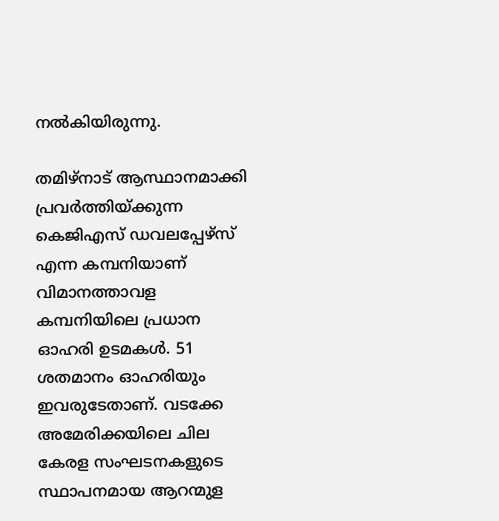നല്‍കിയിരുന്നു.

തമിഴ്നാട് ആസ്ഥാനമാക്കി പ്രവര്‍ത്തിയ്ക്കുന്ന കെജിഎസ് ഡവലപ്പേഴ്സ് എന്ന കമ്പനിയാണ് വിമാനത്താവള കമ്പനിയിലെ പ്രധാന ഓഹരി ഉടമകള്‍. 51 ശതമാനം ഓഹരിയും ഇവരുടേതാണ്. വടക്കേ അമേരിക്കയിലെ ചില കേരള സംഘടനകളുടെ സ്ഥാപനമായ ആറന്മുള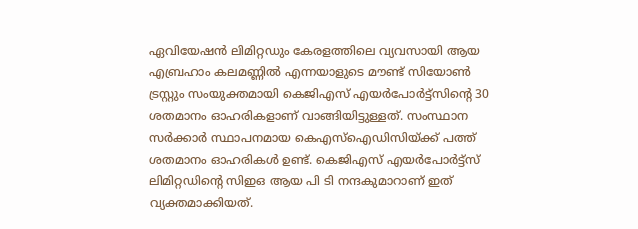ഏവിയേഷന്‍ ലിമിറ്റഡും കേരളത്തിലെ വ്യവസായി ആയ എബ്രഹാം കലമണ്ണില്‍ എന്നയാളുടെ മൗണ്ട് സിയോണ്‍ ട്രസ്റ്റും സംയുക്തമായി കെജിഎസ് എയര്‍പോര്‍ട്ട്സിന്റെ 30 ശതമാനം ഓഹരികളാണ് വാങ്ങിയിട്ടുള്ളത്. സംസ്ഥാന സര്‍ക്കാര്‍ സ്ഥാപനമായ കെഎസ്ഐഡിസിയ്ക്ക് പത്ത് ശതമാനം ഓഹരികള്‍ ഉണ്ട്. കെജിഎസ് എയര്‍പോര്‍ട്ട്സ് ലിമിറ്റഡിന്റെ സിഇഒ ആയ പി ടി നന്ദകുമാറാണ് ഇത് വ്യക്തമാക്കിയത്.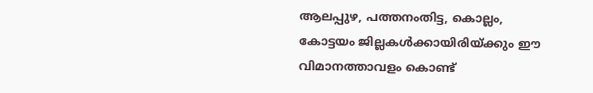ആലപ്പുഴ, പത്തനംതിട്ട, കൊല്ലം, കോട്ടയം ജില്ലകള്‍ക്കായിരിയ്ക്കും ഈ വിമാനത്താവളം കൊണ്ട്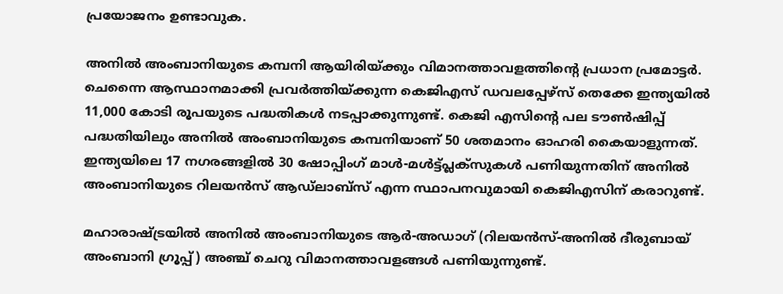പ്രയോജനം ഉണ്ടാവുക.

അനില്‍ അംബാനിയുടെ കമ്പനി ആയിരിയ്ക്കും വിമാനത്താവളത്തിന്റെ പ്രധാന പ്രമോട്ടര്‍. ചെന്നൈ ആസ്ഥാനമാക്കി പ്രവര്‍ത്തിയ്ക്കുന്ന കെജിഎസ് ഡവലപ്പേഴ്സ് തെക്കേ ഇന്ത്യയില്‍ 11,000 കോടി രൂപയുടെ പദ്ധതികള്‍ നടപ്പാക്കുന്നുണ്ട്. കെജി എസിന്റെ പല ടൗണ്‍ഷിപ്പ് പദ്ധതിയിലും അനില്‍ അംബാനിയുടെ കമ്പനിയാണ് 50 ശതമാനം ഓഹരി കൈയാളുന്നത്. ഇന്ത്യയിലെ 17 നഗരങ്ങളില്‍ 30 ഷോപ്പിംഗ് മാള്‍-മള്‍ട്ട്പ്ലക്സുകള്‍ പണിയുന്നതിന് അനില്‍ അംബാനിയുടെ റിലയന്‍സ് ആഡ്‍ലാബ്സ് എന്ന സ്ഥാപനവുമായി കെജിഎസിന് കരാറുണ്ട്.

മഹാരാഷ്ട്രയില്‍ അനില്‍ അംബാനിയുടെ ആര്‍-അഡാഗ് (റിലയന്‍സ്-അനില്‍ ദീരുബായ് അംബാനി ഗ്രൂപ്പ്) അഞ്ച് ചെറു വിമാനത്താവളങ്ങള്‍ പണിയുന്നുണ്ട്.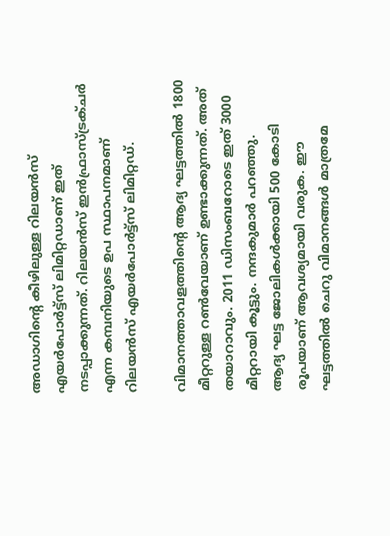അഡാഗിന്റെ കീഴിലുള്ള റിലയന്‍സ് എയര്‍പോര്‍ട്ട്സ് ലിമിറ്റഡാണ് ഇത് നടപ്പാക്കുന്നത്. റിലയന്‍സ് ഇന്‍ഫ്രാസ്ട്രക്ചര്‍ എന്ന കമ്പനിയുടെ ഉപ സ്ഥാപനമാണ് റിലയന്‍സ് എയര്‍പോര്‍ട്ട്സ് ലിമിറ്റഡ്.

വിമാനത്താവളത്തിന്റെ ആദ്യ ഘട്ടത്തില്‍ 1800 മീറ്ററുള്ള റണ്‍വേയാണ് ഉണ്ടാക്കുന്നത്. അത് തയാറാവും. 2011 ഡിസംബറോടെ ഇത് 3000 മീറ്ററായി കൂട്ടും. നന്ദകുമാര്‍ പറഞ്ഞു.
ആദ്യ ഘട്ട ജോലികള്‍ക്കായി 500 കോടി രൂപയാണ് ആവശ്യമായി വരുക. ഈ ഘട്ടത്തില്‍ ചെറു വിമാനങ്ങള്‍ മാത്രമേ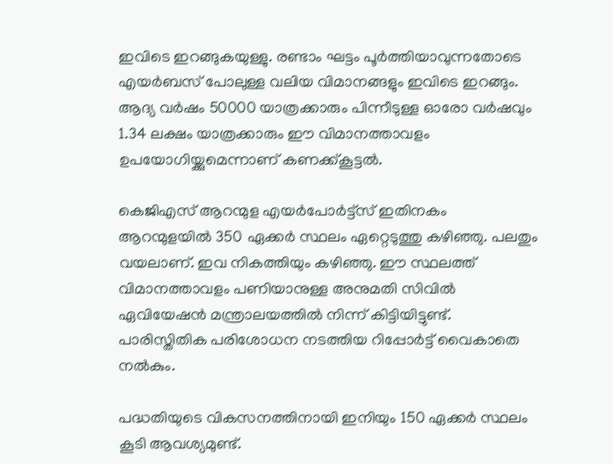ഇവിടെ ഇറങ്ങുകയുള്ളു. രണ്ടാം ഘട്ടം പൂര്‍ത്തിയാവുന്നതോടെ എയര്‍ബസ് പോലുള്ള വലിയ വിമാനങ്ങളും ഇവിടെ ഇറങ്ങും. ആദ്യ വര്‍ഷം 50000 യാത്രക്കാരും പിന്നീടുള്ള ഓരോ വര്‍ഷവും 1.34 ലക്ഷം യാത്രക്കാരും ഈ വിമാനത്താവളം ഉപയോഗിയ്ക്കുമെന്നാണ് കണക്ക്കൂട്ടല്‍.

കെജിഎസ് ആറന്മുള എയര്‍പോര്‍ട്ട്സ് ഇതിനകം ആറന്മുളയില്‍ 350 ഏക്കര്‍ സ്ഥലം ഏറ്റെടുത്തു കഴിഞ്ഞു. പലതും വയലാണ്. ഇവ നികത്തിയും കഴി‍ഞ്ഞു. ഈ സ്ഥലത്ത് വിമാനത്താവളം പണിയാനുള്ള അനുമതി സിവില്‍ ഏവിയേഷന്‍ മന്ത്രാലയത്തില്‍ നിന്ന് കിട്ടിയിട്ടുണ്ട്. പാരിസ്തിതിക പരിശോധന നടത്തിയ റിപ്പോര്‍ട്ട് വൈകാതെ നല്‍കും.

പദ്ധതിയുടെ വികസനത്തിനായി ഇനിയും 150 ഏക്കര്‍ സ്ഥലം കൂടി ആവശ്യമുണ്ട്.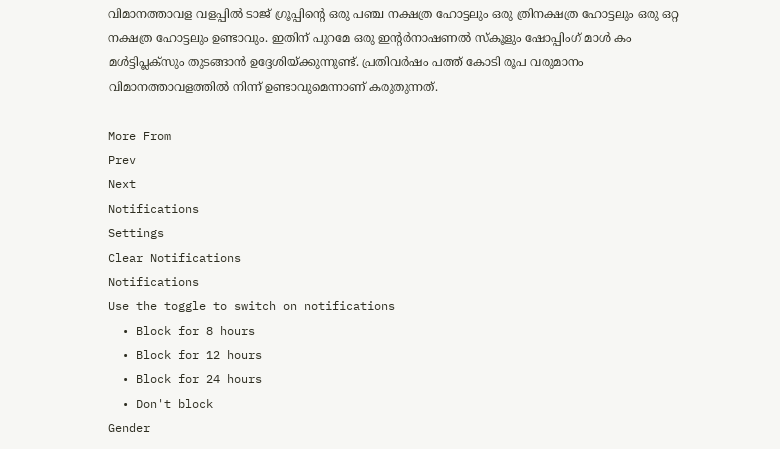വിമാനത്താവള വളപ്പില്‍ ടാജ് ഗ്രൂപ്പിന്റെ ഒരു പഞ്ച നക്ഷത്ര ഹോട്ടലും ഒരു ത്രിനക്ഷത്ര ഹോട്ടലും ഒരു ഒറ്റ നക്ഷത്ര ഹോട്ടലും ഉണ്ടാവും. ഇതിന് പുറമേ ഒരു ഇന്റര്‍നാഷണല്‍ സ്കൂളും ഷോപ്പിംഗ് മാള്‍ കം മള്‍ട്ടിപ്ലക്സും തുടങ്ങാന്‍ ഉദ്ദേശിയ്ക്കുന്നുണ്ട്. പ്രതിവര്‍ഷം പത്ത് കോടി രൂപ വരുമാനം വിമാനത്താവളത്തില്‍ നിന്ന് ഉണ്ടാവുമെന്നാണ് കരുതുന്നത്.

More From
Prev
Next
Notifications
Settings
Clear Notifications
Notifications
Use the toggle to switch on notifications
  • Block for 8 hours
  • Block for 12 hours
  • Block for 24 hours
  • Don't block
Gender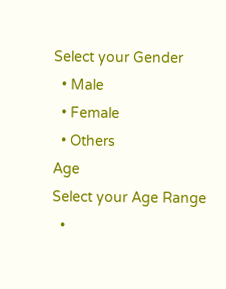Select your Gender
  • Male
  • Female
  • Others
Age
Select your Age Range
  •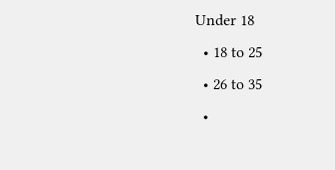Under 18
  • 18 to 25
  • 26 to 35
  •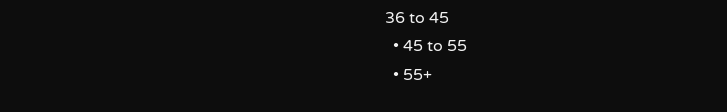36 to 45
  • 45 to 55
  • 55+